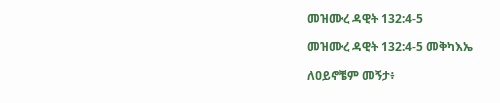መዝሙረ ዳዊት 132:4-5

መዝሙረ ዳዊት 132:4-5 መቅካእኤ

ለዐይኖቼም መኝታ፥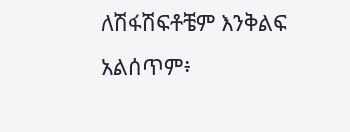ለሽፋሽፍቶቼም እንቅልፍ አልሰጥም፥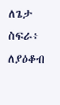ለጌታ ስፍራ፥ ለያዕቆብ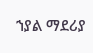ኀያል ማደሪያ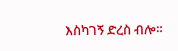እስካገኝ ድረስ ብሎ።